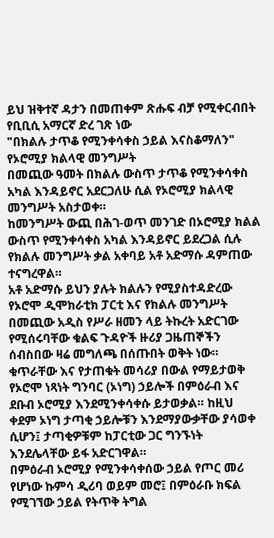ይህ ዝቅተኛ ዳታን በመጠቀም ጽሑፍ ብቻ የሚቀርብበት የቢቢሲ አማርኛ ድረ ገጽ ነው
"በክልሉ ታጥቆ የሚንቀሳቀስ ኃይል እናስቆማለን" የኦሮሚያ ክልላዊ መንግሥት
በመጪው ዓመት በክልሉ ውስጥ ታጥቆ የሚንቀሳቀስ አካል እንዳይኖር አደርጋለሁ ሲል የኦሮሚያ ክልላዊ መንግሥት አስታወቀ።
ከመንግሥት ውጪ በሕገ-ወጥ መንገድ በኦሮሚያ ክልል ውስጥ የሚንቀሳቀስ አካል እንዳይኖር ይደረጋል ሲሉ የክልሉ መንግሥት ቃል አቀባይ አቶ አድማሱ ዳምጠው ተናግረዋል።
አቶ አድማሱ ይህን ያሉት ክልሉን የሚያስተዳድረው የኦሮሞ ዲሞክራቲክ ፓርቲ እና የክልሉ መንግሥት በመጪው አዲስ የሥራ ዘመን ላይ ትኩረት አድርገው የሚሰሩባቸው ቁልፍ ጉዳዮች ዙሪያ ጋዜጠኞችን ሰብስበው ዛሬ መግለጫ በሰጡበት ወቅት ነው።
ቁጥራቸው እና የታጠቁት መሳሪያ በውል የማይታወቅ የኦሮሞ ነጻነት ግንባር (ኦነግ) ኃይሎች በምዕራብ እና ደቡብ ኦሮሚያ እንደሚንቀሳቀሱ ይታወቃል። ከዚህ ቀደም ኦነግ ታጣቂ ኃይሎቹን እንደማያውቃቸው ያሳወቀ ሲሆን፤ ታጣቂዎቹም ከፓርቲው ጋር ግንኙነት እንደሌላቸው ይፋ አድርገዋል።
በምዕራብ ኦሮሚያ የሚንቀሳቀሰው ኃይል የጦር መሪ የሆነው ኩምሳ ዲሪባ ወይም መሮ፤ በምዕራቡ ክፍል የሚገኘው ኃይል የትጥቅ ትግል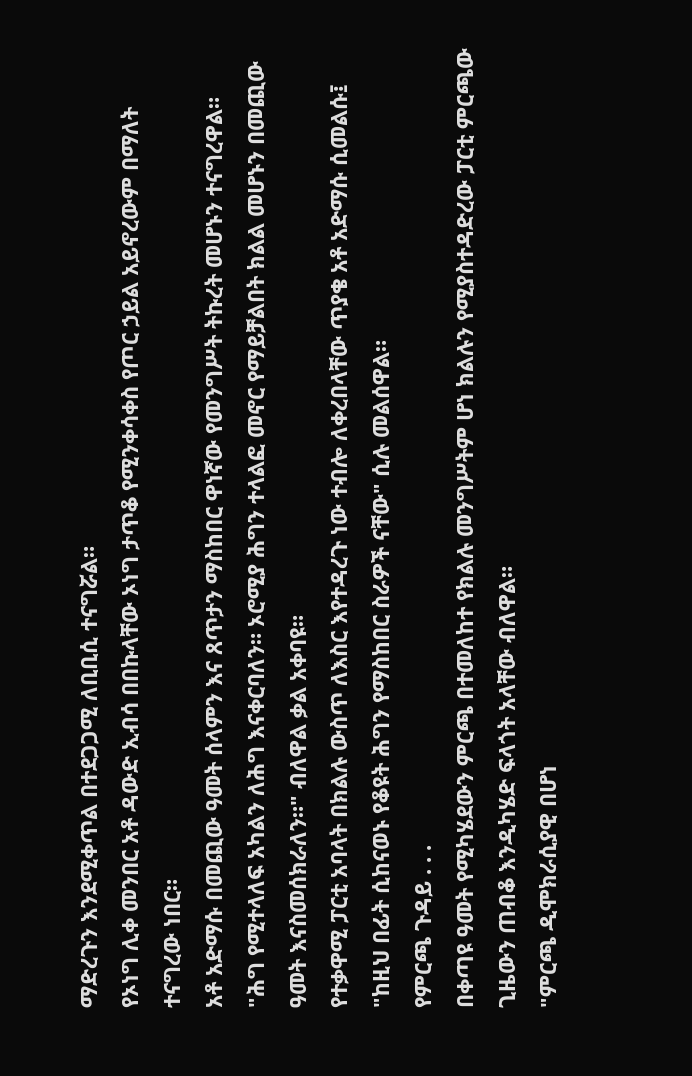ማድረጉን እንደሚቀጥል በተደጋጋሚ ለቢቢሲ ተናግሯል።
የኦነግ ሊቀ መንበር አቶ ዳውድ ኢብሳ በበኩላቸው ኦነግ ታጥቆ የሚንቀሳቀስ የጦር ኃይል አይኖረውም በማለት ተናግረው ነበር።
አቶ አድማሱ በመጪው ዓመት ሰላምን እና ጸጥታን ማስከበር ዋነኛው የመንግሥት ትኩረት መሆኑን ተናግረዋል።
"ሕግ የሚተላለፍ አካልን ለሕግ እናቀርባለን። ኦሮሚያ ሕግን ተላልፎ መኖር የማይቻልበት ክልል መሆኑን በመጪው ዓመት እናስመሰክራለን።" ብለዋል ቃል አቀባዩ።
የተቃዋሚ ፓርቲ አባላት በክልሉ ውስጥ ለእስር እየተዳረጉ ነው ተብሎ ለቀረበላቸው ጥያቄ አቶ አድማሱ ሲመልሱ፤ "ከዚህ በፊት ሲከናወኑ የቆዩት ሕግን የማስከበር ስራዎች ናቸው" ሲሉ መልሰዋል።
የምርጫ ጉዳይ . . .
በቀጣዩ ዓመት የሚካሄደውን ምርጫ በተመለከተ የክልሉ መንግሥትም ሆነ ክልሉን የሚያስተዳድረው ፓርቲ ምርጫው ጊዜውን ጠብቆ እንዲካሄድ ፍላጎት አላቸው ብለዋል።
"ምርጫ ዲሞክራሲያዊ በሆነ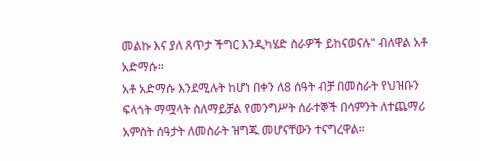መልኩ እና ያለ ጸጥታ ችግር እንዲካሄድ ስራዎች ይከናወናሉ" ብለዋል አቶ አድማሱ።
አቶ አድማሱ እንደሚሉት ከሆነ በቀን ለ8 ሰዓት ብቻ በመስራት የህዝቡን ፍላጎት ማሟላት ስለማይቻል የመንግሥት ሰራተኞች በሳምንት ለተጨማሪ አምስት ሰዓታት ለመስራት ዝግጁ መሆናቸውን ተናግረዋል።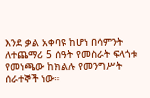እንደ ቃል አቀባዩ ከሆነ በሳምንት ለተጨማሪ 5 ሰዓት የመስራት ፍላጎቱ የመነጫው ከክልሉ የመንግሥት ሰራተኞች ነው።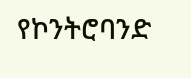የኮንትሮባንድ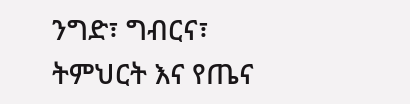ንግድ፣ ግብርና፣ ትምህርት እና የጤና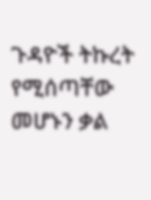ጉዳዮች ትኩረት የሚሰጣቸው መሆኑን ቃል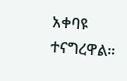አቀባዩ ተናግረዋል።